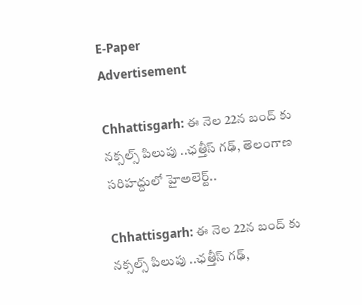E-Paper
Advertisement

Chhattisgarh: ఈ నెల 22న బంద్ కు నక్సల్స్ పిలుపు ..ఛత్తీస్ గఢ్, తెలంగాణ సరిహద్దులో హైఅలెర్ట్..

Chhattisgarh: ఈ నెల 22న బంద్ కు నక్సల్స్ పిలుపు ..ఛత్తీస్ గఢ్,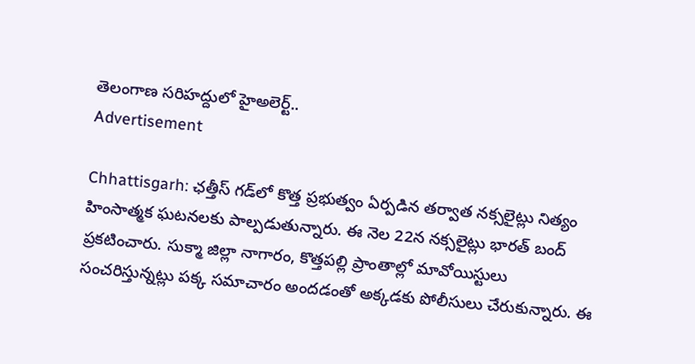తెలంగాణ సరిహద్దులో హైఅలెర్ట్..
Advertisement

Chhattisgarh: ఛత్తీస్ గడ్‌లో కొత్త ప్రభుత్వం ఏర్పడిన తర్వాత నక్సలైట్లు నిత్యం హింసాత్మక ఘటనలకు పాల్పడుతున్నారు. ఈ నెల 22న నక్సలైట్లు భారత్ బంద్ ప్రకటించారు. సుక్మా జిల్లా నాగారం, కొత్తపల్లి ప్రాంతాల్లో మావోయిస్టులు సంచరిస్తున్నట్లు పక్క సమాచారం అందడంతో అక్కడకు పోలీసులు చేరుకున్నారు. ఈ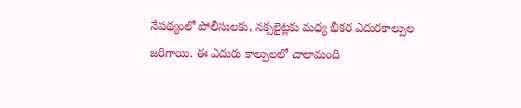నేపథ్యంలో పోలీసులకు, నక్సలైట్లకు మధ్య భీకర ఎదురకాల్పుల జరిగాయి. ఈ ఎదురు కాల్పులలో చాలామంది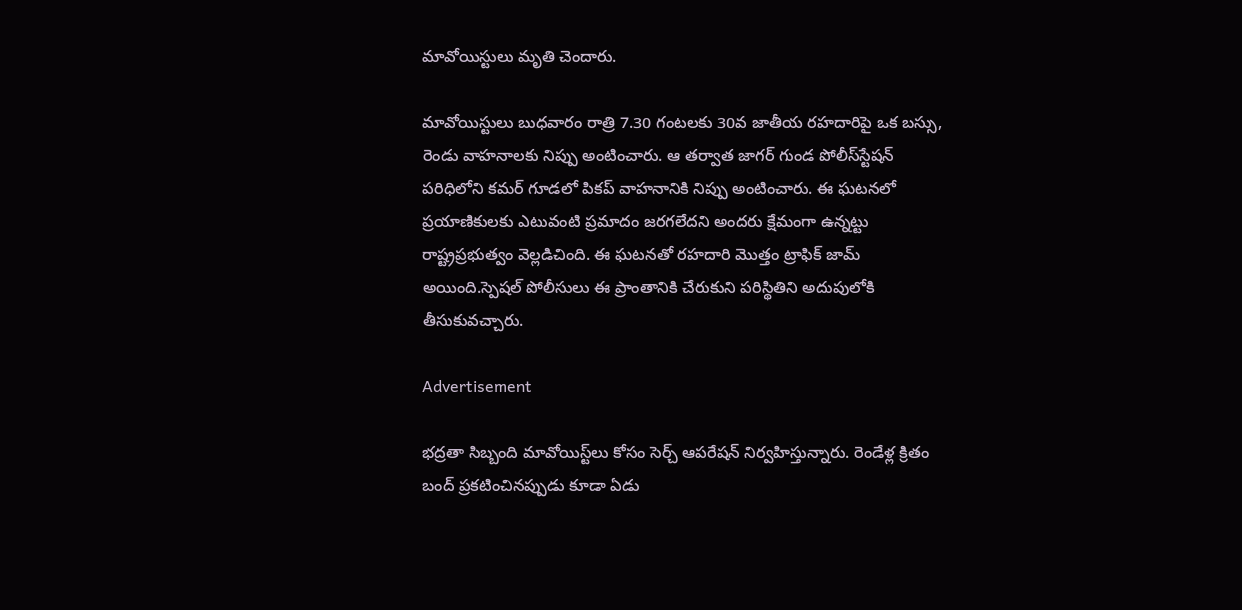మావోయిస్టులు మృతి చెందారు.

మావోయిస్టులు బుధవారం రాత్రి 7.30 గంటలకు 30వ జాతీయ రహదారిపై ఒక బస్సు, రెండు వాహనాలకు నిప్పు అంటించారు. ఆ తర్వాత జాగర్ గుండ పోలీస్‌స్టేషన్ పరిధిలోని కమర్ గూడలో పికప్ వాహనానికి నిప్పు అంటించారు. ఈ ఘటనలో ప్రయాణికులకు ఎటువంటి ప్రమాదం జరగలేదని అందరు క్షేమంగా ఉన్నట్టు రాష్ట్రప్రభుత్వం వెల్లడిచింది. ఈ ఘటనతో రహదారి మొత్తం ట్రాఫిక్ జామ్ అయింది.స్పెషల్ పోలీసులు ఈ ప్రాంతానికి చేరుకుని పరిస్థితిని అదుపులోకి తీసుకువచ్చారు.

Advertisement

భద్రతా సిబ్బంది మావోయిస్ట్‌లు కోసం సెర్చ్ ఆపరేషన్ నిర్వహిస్తున్నారు. రెండేళ్ల క్రితం బంద్ ప్రకటించినప్పుడు కూడా ఏడు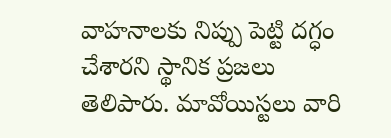వాహనాలకు నిప్పు పెట్టి దగ్ధం చేశారని స్థానిక ప్రజలు తెలిపారు. మావోయిస్టలు వారి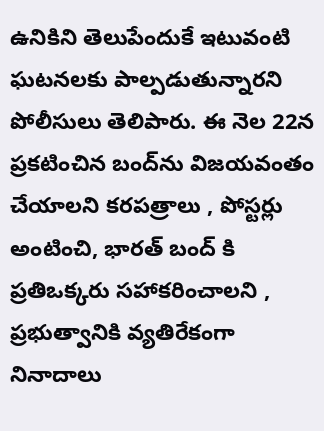ఉనికిని తెలుపేందుకే ఇటువంటి ఘటనలకు పాల్పడుతున్నారని పోలీసులు తెలిపారు. ఈ నెల 22న ప్రకటించిన బంద్‌ను విజయవంతం చేయాలని కరపత్రాలు , పోస్టర్లు అంటించి, భారత్ బంద్ కి ప్రతిఒక్కరు సహాకరించాలని , ప్రభుత్వానికి వ్యతిరేకంగా నినాదాలు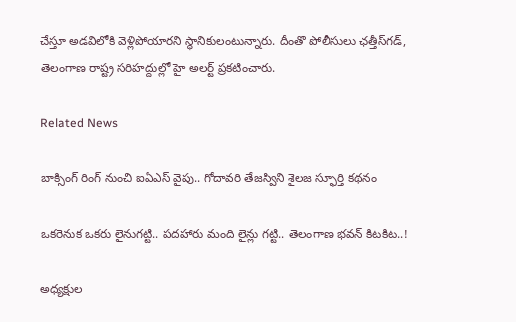చేస్తూ అడవిలోకి వెళ్లిపోయారని స్థానికులంటున్నారు. దీంతొ పోలీసులు ఛత్తీస్‌గడ్, తెలంగాణ రాష్ట్ర సరిహద్దుల్లో హై అలర్ట్ ప్రకటించారు.

Related News

బాక్సింగ్ రింగ్ నుంచి ఐఏఎస్ వైపు.. గోదావరి తేజస్విని శైలజ స్ఫూర్తి కథనం

ఒక‌రెనుక ఒక‌రు లైనుగ‌ట్టి.. ప‌ద‌హారు మంది లైన్లు గ‌ట్టి.. తెలంగాణ భ‌వ‌న్ కిట‌కిట‌..!

అధ్య‌క్షుల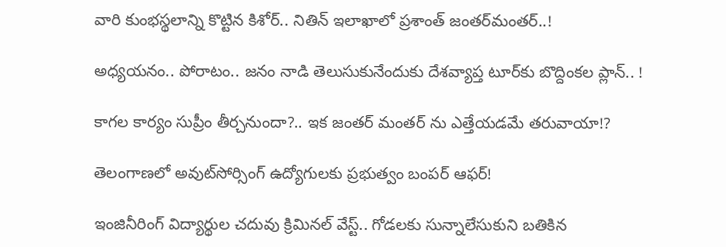వారి కుంభ‌స్థ‌లాన్ని కొట్టిన కిశోర్‌.. నితిన్ ఇలాఖాలో ప్ర‌శాంత్ జంత‌ర్‌మంత‌ర్‌..!

అధ్య‌య‌నం.. పోరాటం.. జ‌నం నాడి తెలుసుకునేందుకు దేశ‌వ్యాప్త టూర్‌కు బొద్దింక‌ల ప్లాన్‌.. !

కాగ‌ల కార్యం సుప్రీం తీర్చ‌నుందా?.. ఇక జంత‌ర్ మంత‌ర్ ను ఎత్తేయ‌డ‌మే త‌రువాయా!?

తెలంగాణలో అవుట్‌సోర్సింగ్ ఉద్యోగులకు ప్రభుత్వం బంపర్ ఆఫర్!

ఇంజినీరింగ్ విద్యార్థుల చ‌దువు క్రిమిన‌ల్ వేస్ట్‌.. గోడ‌ల‌కు సున్నాలేసుకుని బ‌తికిన‌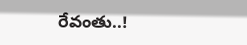రేవంతు..!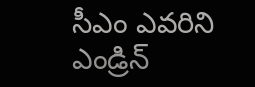సీఎం ఎవ‌రిని ఎండ్రిన్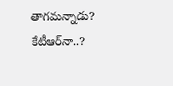తాగ‌మ‌న్నాడు? కేటీఆర్‌నా..?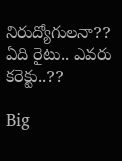నిరుద్యోగుల‌నా?? ఏది రైటు.. ఎవ‌రు కరెక్టు..??

Big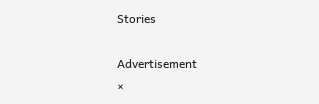Stories

Advertisement
×